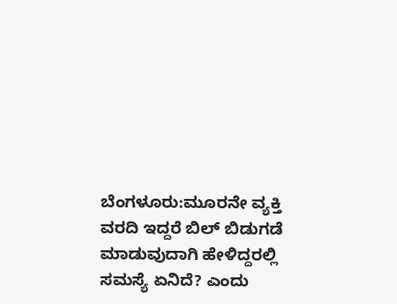ಬೆಂಗಳೂರು:ಮೂರನೇ ವ್ಯಕ್ತಿ ವರದಿ ಇದ್ದರೆ ಬಿಲ್ ಬಿಡುಗಡೆ ಮಾಡುವುದಾಗಿ ಹೇಳಿದ್ದರಲ್ಲಿ ಸಮಸ್ಯೆ ಏನಿದೆ? ಎಂದು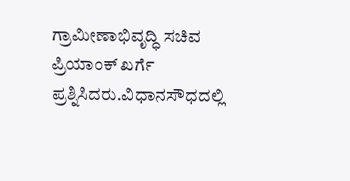ಗ್ರಾಮೀಣಾಭಿವೃದ್ಧಿ ಸಚಿವ ಪ್ರಿಯಾಂಕ್ ಖರ್ಗೆ ಪ್ರಶ್ನಿಸಿದರು.ವಿಧಾನಸೌಧದಲ್ಲಿ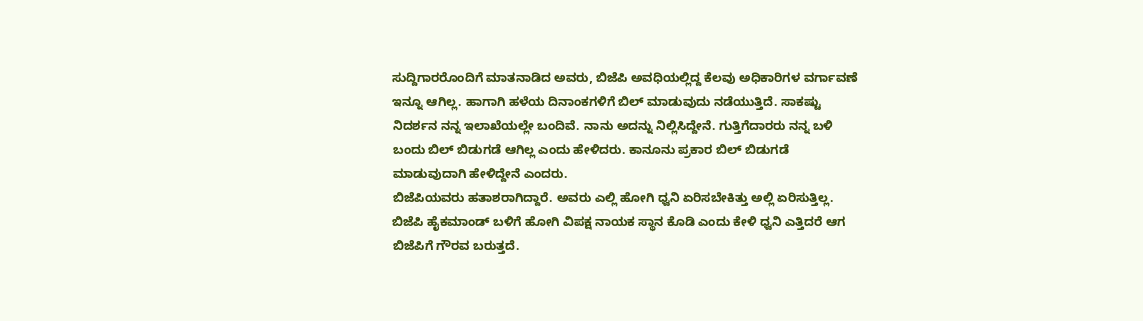ಸುದ್ದಿಗಾರರೊಂದಿಗೆ ಮಾತನಾಡಿದ ಅವರು, ಬಿಜೆಪಿ ಅವಧಿಯಲ್ಲಿದ್ದ ಕೆಲವು ಅಧಿಕಾರಿಗಳ ವರ್ಗಾವಣೆ ಇನ್ನೂ ಆಗಿಲ್ಲ. ಹಾಗಾಗಿ ಹಳೆಯ ದಿನಾಂಕಗಳಿಗೆ ಬಿಲ್ ಮಾಡುವುದು ನಡೆಯುತ್ತಿದೆ. ಸಾಕಷ್ಟು ನಿದರ್ಶನ ನನ್ನ ಇಲಾಖೆಯಲ್ಲೇ ಬಂದಿವೆ. ನಾನು ಅದನ್ನು ನಿಲ್ಲಿಸಿದ್ದೇನೆ. ಗುತ್ತಿಗೆದಾರರು ನನ್ನ ಬಳಿ ಬಂದು ಬಿಲ್ ಬಿಡುಗಡೆ ಆಗಿಲ್ಲ ಎಂದು ಹೇಳಿದರು. ಕಾನೂನು ಪ್ರಕಾರ ಬಿಲ್ ಬಿಡುಗಡೆ ಮಾಡುವುದಾಗಿ ಹೇಳಿದ್ದೇನೆ ಎಂದರು.
ಬಿಜೆಪಿಯವರು ಹತಾಶರಾಗಿದ್ದಾರೆ. ಅವರು ಎಲ್ಲಿ ಹೋಗಿ ಧ್ವನಿ ಏರಿಸಬೇಕಿತ್ತು ಅಲ್ಲಿ ಏರಿಸುತ್ತಿಲ್ಲ. ಬಿಜೆಪಿ ಹೈಕಮಾಂಡ್ ಬಳಿಗೆ ಹೋಗಿ ವಿಪಕ್ಷ ನಾಯಕ ಸ್ಥಾನ ಕೊಡಿ ಎಂದು ಕೇಳಿ ಧ್ವನಿ ಎತ್ತಿದರೆ ಆಗ ಬಿಜೆಪಿಗೆ ಗೌರವ ಬರುತ್ತದೆ.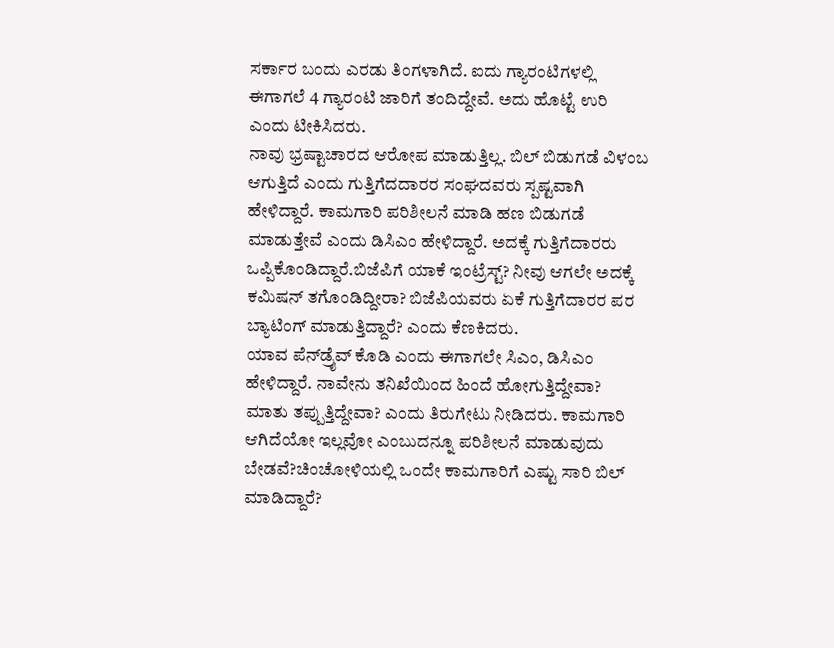ಸರ್ಕಾರ ಬಂದು ಎರಡು ತಿಂಗಳಾಗಿದೆ. ಐದು ಗ್ಯಾರಂಟಿಗಳಲ್ಲಿ ಈಗಾಗಲೆ 4 ಗ್ಯಾರಂಟಿ ಜಾರಿಗೆ ತಂದಿದ್ದೇವೆ. ಅದು ಹೊಟ್ಟೆ ಉರಿ ಎಂದು ಟೀಕಿಸಿದರು.
ನಾವು ಭ್ರಷ್ಟಾಚಾರದ ಆರೋಪ ಮಾಡುತ್ತಿಲ್ಲ. ಬಿಲ್ ಬಿಡುಗಡೆ ವಿಳಂಬ ಆಗುತ್ತಿದೆ ಎಂದು ಗುತ್ತಿಗೆದದಾರರ ಸಂಘದವರು ಸ್ಪಷ್ಟವಾಗಿ ಹೇಳಿದ್ದಾರೆ. ಕಾಮಗಾರಿ ಪರಿಶೀಲನೆ ಮಾಡಿ ಹಣ ಬಿಡುಗಡೆ ಮಾಡುತ್ತೇವೆ ಎಂದು ಡಿಸಿಎಂ ಹೇಳಿದ್ದಾರೆ. ಅದಕ್ಕೆ ಗುತ್ತಿಗೆದಾರರು ಒಪ್ಪಿಕೊಂಡಿದ್ದಾರೆ.ಬಿಜೆಪಿಗೆ ಯಾಕೆ ಇಂಟ್ರೆಸ್ಟ್? ನೀವು ಆಗಲೇ ಅದಕ್ಕೆ ಕಮಿಷನ್ ತಗೊಂಡಿದ್ದೀರಾ? ಬಿಜೆಪಿಯವರು ಏಕೆ ಗುತ್ತಿಗೆದಾರರ ಪರ ಬ್ಯಾಟಿಂಗ್ ಮಾಡುತ್ತಿದ್ದಾರೆ? ಎಂದು ಕೆಣಕಿದರು.
ಯಾವ ಪೆನ್‌ಡ್ರೈವ್ ಕೊಡಿ ಎಂದು ಈಗಾಗಲೇ ಸಿಎಂ, ಡಿಸಿಎಂ ಹೇಳಿದ್ದಾರೆ. ನಾವೇನು ತನಿಖೆಯಿಂದ ಹಿಂದೆ ಹೋಗುತ್ತಿದ್ದೇವಾ? ಮಾತು ತಪ್ಪುತ್ತಿದ್ದೇವಾ? ಎಂದು ತಿರುಗೇಟು ನೀಡಿದರು. ಕಾಮಗಾರಿ ಆಗಿದೆಯೋ ಇಲ್ಲವೋ ಎಂಬುದನ್ನೂ ಪರಿಶೀಲನೆ ಮಾಡುವುದು ಬೇಡವೆ?ಚಿಂಚೋಳಿಯಲ್ಲಿ ಒಂದೇ ಕಾಮಗಾರಿಗೆ ಎಷ್ಟು ಸಾರಿ ಬಿಲ್ ಮಾಡಿದ್ದಾರೆ?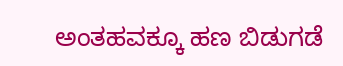ಅಂತಹವಕ್ಕೂ ಹಣ ಬಿಡುಗಡೆ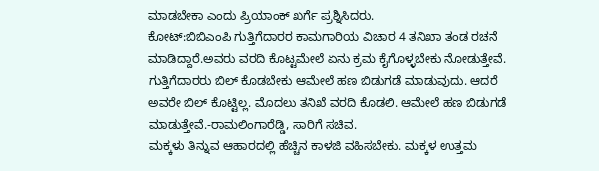ಮಾಡಬೇಕಾ ಎಂದು ಪ್ರಿಯಾಂಕ್ ಖರ್ಗೆ ಪ್ರಶ್ನಿಸಿದರು.
ಕೋಟ್:ಬಿಬಿಎಂಪಿ ಗುತ್ತಿಗೆದಾರರ ಕಾಮಗಾರಿಯ ವಿಚಾರ 4 ತನಿಖಾ ತಂಡ ರಚನೆ ಮಾಡಿದ್ದಾರೆ.ಅವರು ವರದಿ ಕೊಟ್ಟಮೇಲೆ ಏನು ಕ್ರಮ ಕೈಗೊಳ್ಳಬೇಕು ನೋಡುತ್ತೇವೆ. ಗುತ್ತಿಗೆದಾರರು ಬಿಲ್ ಕೊಡಬೇಕು ಆಮೇಲೆ ಹಣ ಬಿಡುಗಡೆ ಮಾಡುವುದು. ಆದರೆ ಅವರೇ ಬಿಲ್ ಕೊಟ್ಟಿಲ್ಲ. ಮೊದಲು ತನಿಖೆ ವರದಿ ಕೊಡಲಿ. ಆಮೇಲೆ ಹಣ ಬಿಡುಗಡೆ ಮಾಡುತ್ತೇವೆ.-ರಾಮಲಿಂಗಾರೆಡ್ಡಿ, ಸಾರಿಗೆ ಸಚಿವ.
ಮಕ್ಕಳು ತಿನ್ನುವ ಆಹಾರದಲ್ಲಿ ಹೆಚ್ಚಿನ ಕಾಳಜಿ ವಹಿಸಬೇಕು. ಮಕ್ಕಳ ಉತ್ತಮ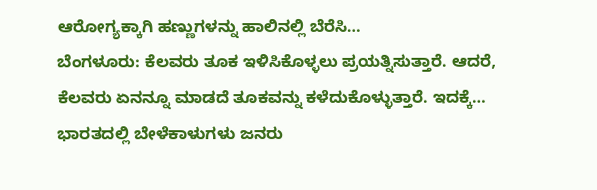ಆರೋಗ್ಯಕ್ಕಾಗಿ ಹಣ್ಣುಗಳನ್ನು ಹಾಲಿನಲ್ಲಿ ಬೆರೆಸಿ…
ಬೆಂಗಳೂರು: ಕೆಲವರು ತೂಕ ಇಳಿಸಿಕೊಳ್ಳಲು ಪ್ರಯತ್ನಿಸುತ್ತಾರೆ. ಆದರೆ, ಕೆಲವರು ಏನನ್ನೂ ಮಾಡದೆ ತೂಕವನ್ನು ಕಳೆದುಕೊಳ್ಳುತ್ತಾರೆ. ಇದಕ್ಕೆ…
ಭಾರತದಲ್ಲಿ ಬೇಳೆಕಾಳುಗಳು ಜನರು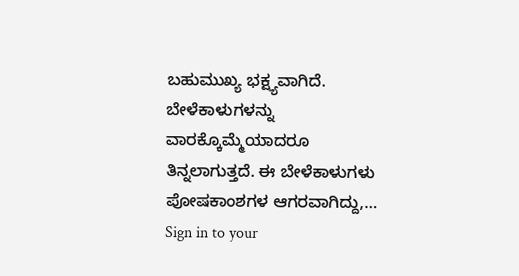ಬಹುಮುಖ್ಯ ಭಕ್ಷ್ಯವಾಗಿದೆ. ಬೇಳೆಕಾಳುಗಳನ್ನು ವಾರಕ್ಕೊಮ್ಮೆಯಾದರೂ ತಿನ್ನಲಾಗುತ್ತದೆ. ಈ ಬೇಳೆಕಾಳುಗಳು ಪೋಷಕಾಂಶಗಳ ಆಗರವಾಗಿದ್ದು,…
Sign in to your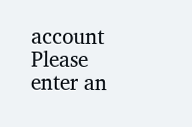account
Please enter an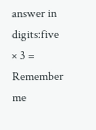answer in digits:five × 3 =
Remember me